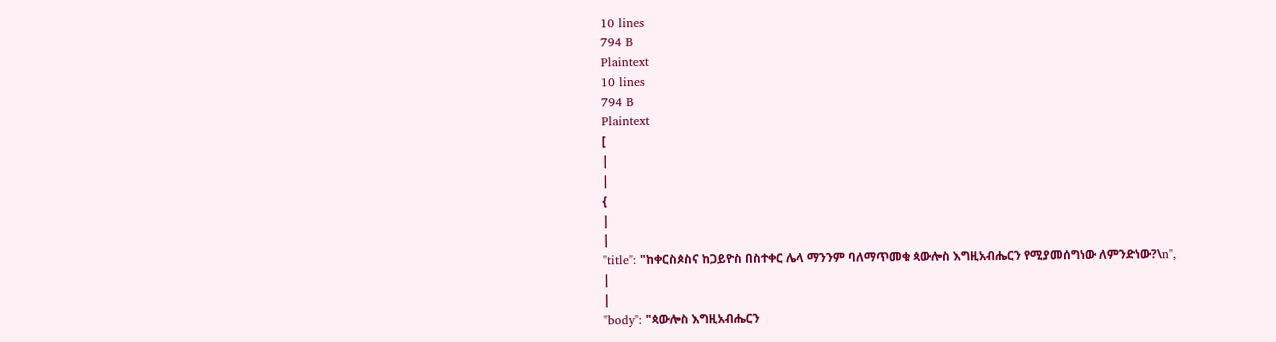10 lines
794 B
Plaintext
10 lines
794 B
Plaintext
[
|
|
{
|
|
"title": "ከቀርስጶስና ከጋይዮስ በስተቀር ሌላ ማንንም ባለማጥመቁ ጳውሎስ እግዚአብሔርን የሚያመሰግነው ለምንድነው?\n",
|
|
"body": "ጳውሎስ እግዚአብሔርን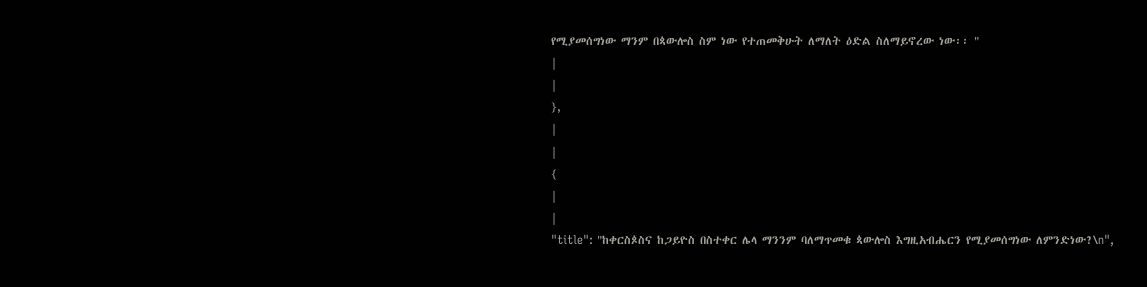የሚያመሰግነው ማንም በጳውሎስ ስም ነው የተጠመቅሁት ለማለት ዕድል ስለማይኖረው ነው፡፡ "
|
|
},
|
|
{
|
|
"title": "ከቀርስጶስና ከጋይዮስ በስተቀር ሌላ ማንንም ባለማጥመቁ ጳውሎስ እግዚአብሔርን የሚያመሰግነው ለምንድነው?\n",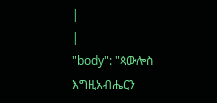|
|
"body": "ጳውሎስ እግዚአብሔርን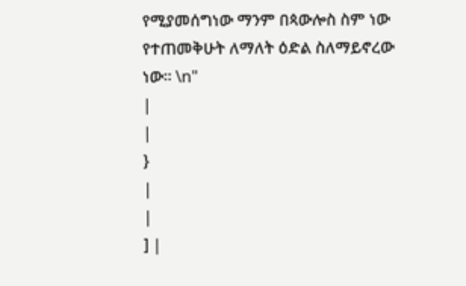የሚያመሰግነው ማንም በጳውሎስ ስም ነው የተጠመቅሁት ለማለት ዕድል ስለማይኖረው ነው፡፡ \n"
|
|
}
|
|
] |